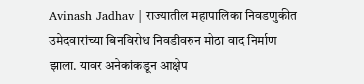Avinash Jadhav | राज्यातील महापालिका निवडणुकीत उमेदवारांच्या बिनविरोध निवडीवरुन मोठा वाद निर्माण झाला. यावर अनेकांकडून आक्षेप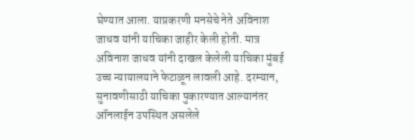घेण्यात आला. याप्रकरणी मनसेचे नेते अविनाश जाधव यांनी याचिका जाहीर केली होती. मात्र अविनाश जाधव यांनी दाखल केलेली याचिका मुंबई उच्च न्यायालयाने फेटाळून लावली आहे. दरम्यान, सुनावणीसाठी याचिका पुकारण्यात आल्यानंतर ऑनलाईन उपस्थित असलेले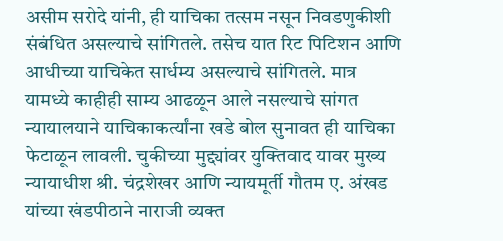असीम सरोदे यांनी, ही याचिका तत्सम नसून निवडणुकीशी संबंधित असल्याचे सांगितले. तसेच यात रिट पिटिशन आणि आधीच्या याचिकेत सार्धम्य असल्याचे सांगितले. मात्र यामध्ये काहीही साम्य आढळून आले नसल्याचे सांगत न्यायालयाने याचिकाकर्त्यांना खडे बोल सुनावत ही याचिका फेटाळून लावली. चुकीच्या मुद्द्यांवर युक्तिवाद यावर मुख्य न्यायाधीश श्री. चंद्रशेखर आणि न्यायमूर्ती गौतम ए. अंखड यांच्या खंडपीठाने नाराजी व्यक्त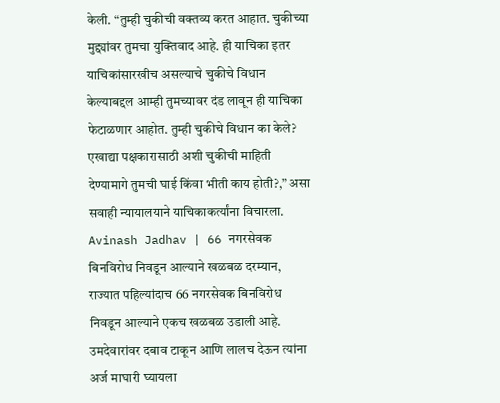केली. “तुम्ही चुकीची वक्तव्य करत आहात. चुकीच्या मुद्द्यांवर तुमचा युक्तिवाद आहे. ही याचिका इतर याचिकांसारखीच असल्याचे चुकीचे विधान केल्याबद्दल आम्ही तुमच्यावर दंड लावून ही याचिका फेटाळणार आहोत. तुम्ही चुकीचे विधान का केले? एखाद्या पक्षकारासाठी अशी चुकीची माहिती देण्यामागे तुमची घाई किंवा भीती काय होती?,” असा सवाही न्यायालयाने याचिकाकर्त्यांना विचारला. Avinash Jadhav | 66 नगरसेवक बिनविरोध निवडून आल्याने खळबळ दरम्यान, राज्यात पहिल्यांदाच 66 नगरसेवक बिनविरोध निवडून आल्याने एकच खळबळ उडाली आहे. उमदेवारांवर दबाव टाकून आणि लालच देऊन त्यांना अर्ज माघारी घ्यायला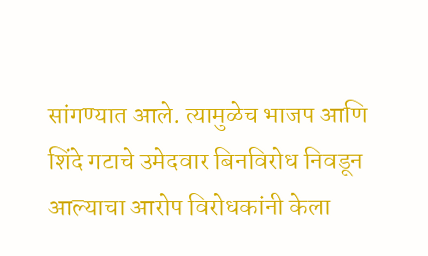सांगण्यात आले. त्यामुळेच भाजप आणि शिंदे गटाचे उमेदवार बिनविरोध निवडून आल्याचा आरोप विरोधकांनी केला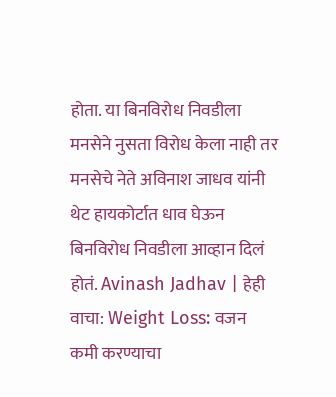होता. या बिनविरोध निवडीला मनसेने नुसता विरोध केला नाही तर मनसेचे नेते अविनाश जाधव यांनी थेट हायकोर्टात धाव घेऊन बिनविरोध निवडीला आव्हान दिलं होतं. Avinash Jadhav | हेही वाचा: Weight Loss: वजन कमी करण्याचा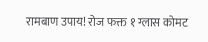रामबाण उपाय! रोज फक्त १ ग्लास कोमट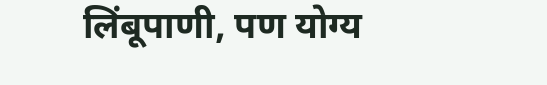लिंबूपाणी, पण योग्य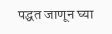पद्धत जाणून घ्या